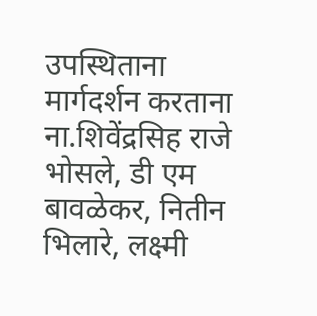उपस्थिताना मार्गदर्शन करताना ना.शिवेंद्रसिह राजे भोसले, डी एम बावळेकर, नितीन भिलारे, लक्ष्मी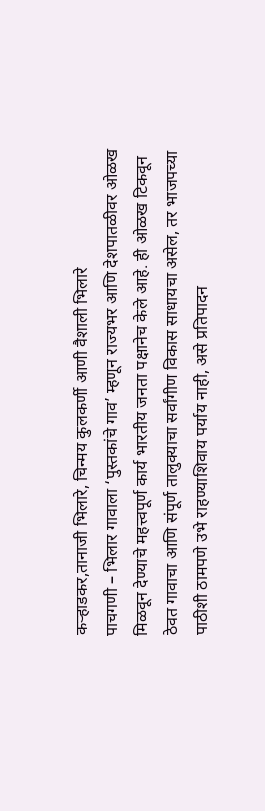कऱ्हाडकर,तानाजी भिलारे, चिन्मय कुलकर्णी आणी वैशाली भिलारे
पाचगणी – भिलार गावाला ‘पुस्तकांचे गाव’ म्हणून राज्यभर आणि देशपातळीवर ओळख मिळवून देण्याचे महत्त्वपूर्ण कार्य भारतीय जनता पक्षानेच केले आहे. ही ओळख टिकवून ठेवत गावाचा आणि संपूर्ण तालुक्याचा सर्वांगीण विकास साधायचा असेल, तर भाजपच्या पाठीशी ठामपणे उभे राहण्याशिवाय पर्याय नाही, असे प्रतिपादन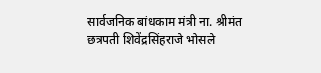सार्वजनिक बांधकाम मंत्री ना. श्रीमंत छत्रपती शिवेंद्रसिंहराजे भोसले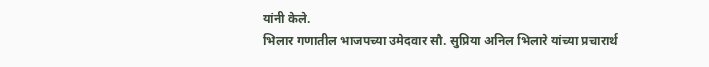यांनी केले.
भिलार गणातील भाजपच्या उमेदवार सौ. सुप्रिया अनिल भिलारे यांच्या प्रचारार्थ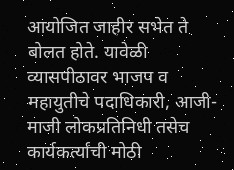आयोजित जाहीर सभेत ते बोलत होते. यावेळी व्यासपीठावर भाजप व महायुतीचे पदाधिकारी, आजी-माजी लोकप्रतिनिधी तसेच कार्यकर्त्यांची मोठी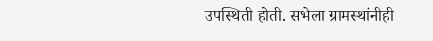उपस्थिती होती. सभेला ग्रामस्थांनीही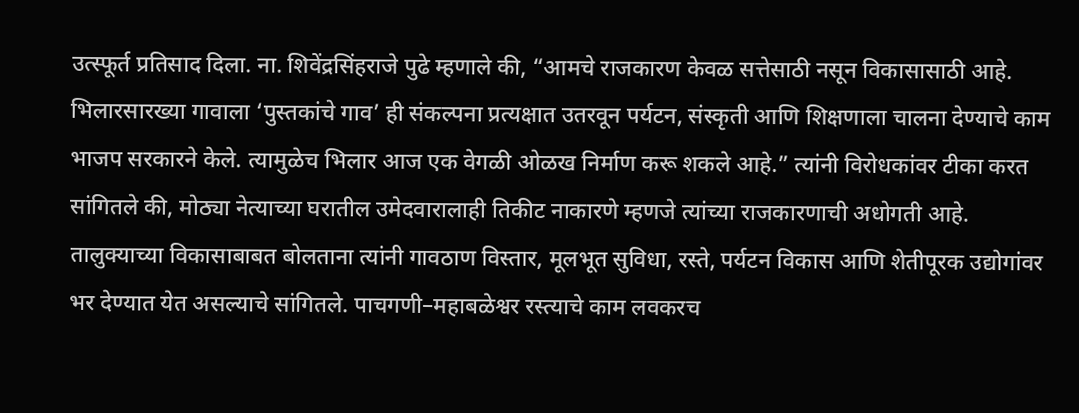उत्स्फूर्त प्रतिसाद दिला. ना. शिवेंद्रसिंहराजे पुढे म्हणाले की, “आमचे राजकारण केवळ सत्तेसाठी नसून विकासासाठी आहे. भिलारसारख्या गावाला ‘पुस्तकांचे गाव’ ही संकल्पना प्रत्यक्षात उतरवून पर्यटन, संस्कृती आणि शिक्षणाला चालना देण्याचे काम भाजप सरकारने केले. त्यामुळेच भिलार आज एक वेगळी ओळख निर्माण करू शकले आहे.” त्यांनी विरोधकांवर टीका करत सांगितले की, मोठ्या नेत्याच्या घरातील उमेदवारालाही तिकीट नाकारणे म्हणजे त्यांच्या राजकारणाची अधोगती आहे. तालुक्याच्या विकासाबाबत बोलताना त्यांनी गावठाण विस्तार, मूलभूत सुविधा, रस्ते, पर्यटन विकास आणि शेतीपूरक उद्योगांवर भर देण्यात येत असल्याचे सांगितले. पाचगणी–महाबळेश्वर रस्त्याचे काम लवकरच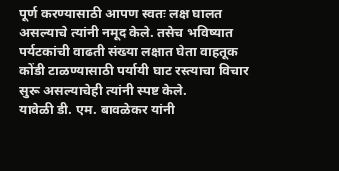पूर्ण करण्यासाठी आपण स्वतः लक्ष घालत असल्याचे त्यांनी नमूद केले. तसेच भविष्यात पर्यटकांची वाढती संख्या लक्षात घेता वाहतूक कोंडी टाळण्यासाठी पर्यायी घाट रस्त्याचा विचार सुरू असल्याचेही त्यांनी स्पष्ट केले.
यावेळी डी. एम. बावळेकर यांनी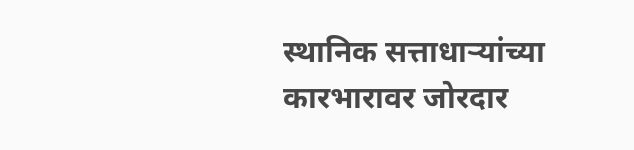स्थानिक सत्ताधाऱ्यांच्या कारभारावर जोरदार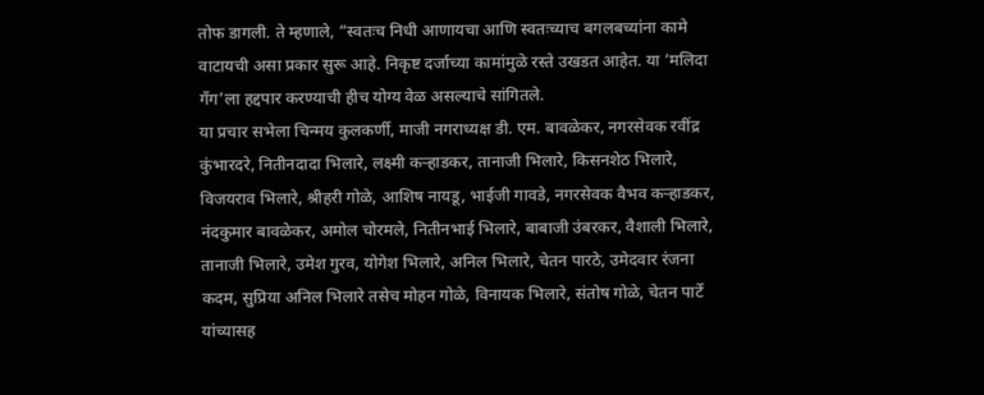तोफ डागली. ते म्हणाले, “स्वतःच निधी आणायचा आणि स्वतःच्याच बगलबच्यांना कामे वाटायची असा प्रकार सुरू आहे. निकृष्ट दर्जाच्या कामांमुळे रस्ते उखडत आहेत. या ‘मलिदा गँग’ला हद्दपार करण्याची हीच योग्य वेळ असल्याचे सांगितले.
या प्रचार सभेला चिन्मय कुलकर्णी, माजी नगराध्यक्ष डी. एम. बावळेकर, नगरसेवक रवींद्र कुंभारदरे, नितीनदादा भिलारे, लक्ष्मी कऱ्हाडकर, तानाजी भिलारे, किसनशेठ भिलारे, विजयराव भिलारे, श्रीहरी गोळे, आशिष नायडू, भाईजी गावडे, नगरसेवक वैभव कऱ्हाडकर, नंदकुमार बावळेकर, अमोल चोरमले, नितीनभाई भिलारे, बाबाजी उंबरकर, वैशाली भिलारे, तानाजी भिलारे, उमेश गुरव, योगेश भिलारे, अनिल भिलारे, चेतन पारठे, उमेदवार रंजना कदम, सुप्रिया अनिल भिलारे तसेच मोहन गोळे, विनायक भिलारे, संतोष गोळे, चेतन पार्टे यांच्यासह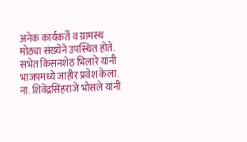अनेक कार्यकर्ते व ग्रामस्थ मोठ्या संख्येने उपस्थित होते.
सभेत किसनशेठ भिलारे यांनी भाजपमध्ये जाहीर प्रवेश केला. ना. शिवेंद्रसिंहराजे भोसले यांनी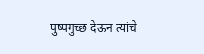पुष्पगुच्छ देऊन त्यांचे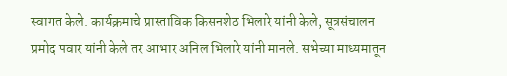स्वागत केले. कार्यक्रमाचे प्रास्ताविक किसनशेठ भिलारे यांनी केले, सूत्रसंचालन प्रमोद पवार यांनी केले तर आभार अनिल भिलारे यांनी मानले. सभेच्या माध्यमातून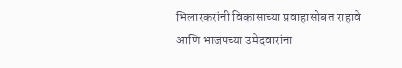भिलारकरांनी विकासाच्या प्रवाहासोबत राहावे आणि भाजपच्या उमेदवारांना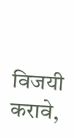विजयी करावे,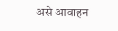असे आवाहन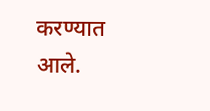करण्यात आले.